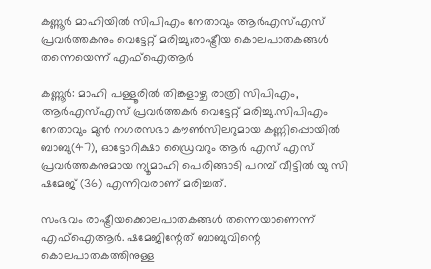കണ്ണൂര്‍ മാഹിയില്‍ സിപിഎം നേതാവും ആര്‍എസ്എസ് പ്രവര്‍ത്തകനും വെട്ടേറ്റ് മരിച്ചു;രാഷ്ട്രീയ കൊലപാതകങ്ങള്‍ തന്നെയെന്ന് എഫ്‌ഐആര്‍

കണ്ണൂര്‍: മാഹി പള്ളൂരില്‍ തിങ്കളാഴ്ച രാത്രി സിപിഎം, ആര്‍എസ്എസ് പ്രവര്‍ത്തകര്‍ വെട്ടേറ്റ് മരിച്ചു.സിപിഎം നേതാവും മുന്‍ നഗരസഭാ കൗണ്‍സിലറുമായ കണ്ണിപ്പൊയില്‍ ബാബു(47), ഓട്ടോറിക്ഷാ ഡ്രൈവറും ആര്‍ എസ് എസ് പ്രവര്‍ത്തകനുമായ ന്യൂമാഹി പെരിങ്ങാടി പറമ്പ് വീട്ടില്‍ യു സി ഷമേജ് (36) എന്നിവരാണ് മരിച്ചത്.

സംഭവം രാഷ്ട്രീയക്കൊലപാതകങ്ങള്‍ തന്നെയാണെന്ന് എഫ്‌ഐആര്‍. ഷമേജിന്റേത് ബാബുവിന്റെ കൊലപാതകത്തിനുള്ള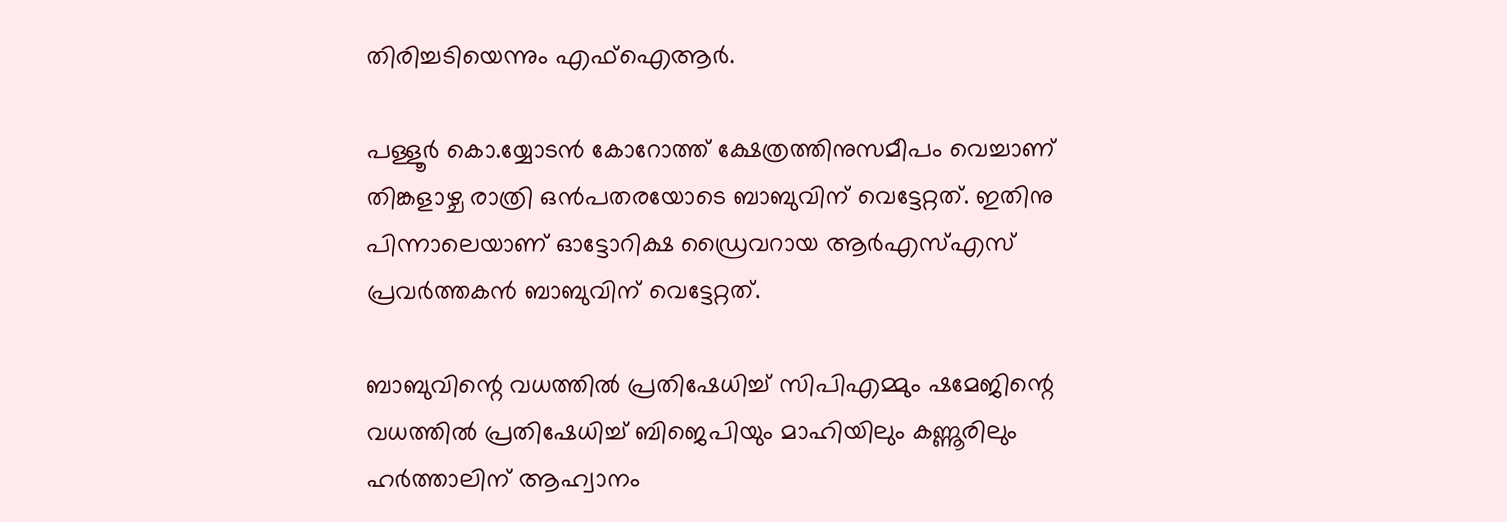തിരിച്ചടിയെന്നും എഫ്‌ഐആര്‍.

പള്ളൂര്‍ കൊ.യ്യോടന്‍ കോറോത്ത് ക്ഷേത്രത്തിനുസമീപം വെച്ചാണ് തിങ്കളാഴ്ച രാത്രി ഒന്‍പതരയോടെ ബാബുവിന് വെട്ടേറ്റത്. ഇതിനു പിന്നാലെയാണ് ഓട്ടോറിക്ഷ ഡ്രൈവറായ ആര്‍എസ്എസ് പ്രവര്‍ത്തകന്‍ ബാബുവിന് വെട്ടേറ്റത്.

ബാബുവിന്റെ വധത്തില്‍ പ്രതിഷേധിച്ച് സിപിഎമ്മും ഷമേജിന്റെ വധത്തില്‍ പ്രതിഷേധിച്ച് ബിജെപിയും മാഹിയിലും കണ്ണൂരിലും ഹര്‍ത്താലിന് ആഹ്വാനം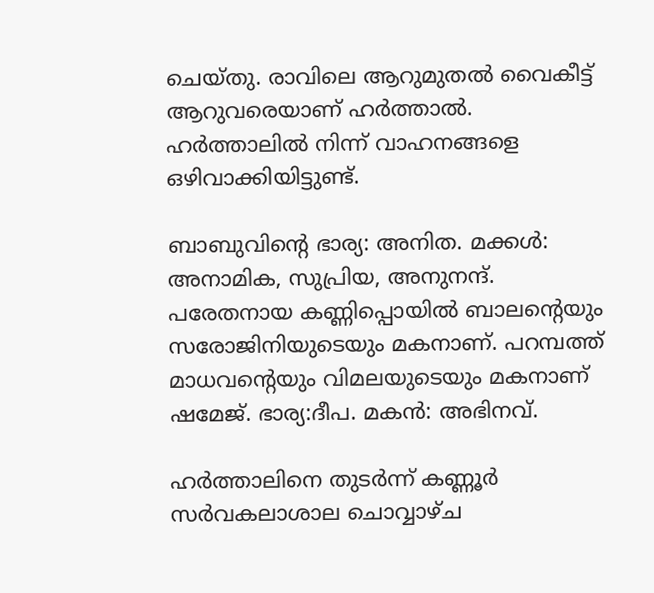ചെയ്തു. രാവിലെ ആറുമുതല്‍ വൈകീട്ട് ആറുവരെയാണ് ഹര്‍ത്താല്‍. ഹര്‍ത്താലില്‍ നിന്ന് വാഹനങ്ങളെ ഒഴിവാക്കിയിട്ടുണ്ട്.

ബാബുവിന്റെ ഭാര്യ: അനിത. മക്കള്‍: അനാമിക, സുപ്രിയ, അനുനന്ദ്. പരേതനായ കണ്ണിപ്പൊയില്‍ ബാലന്റെയും സരോജിനിയുടെയും മകനാണ്. പറമ്പത്ത് മാധവന്റെയും വിമലയുടെയും മകനാണ് ഷമേജ്. ഭാര്യ:ദീപ. മകന്‍: അഭിനവ്.

ഹര്‍ത്താലിനെ തുടര്‍ന്ന് കണ്ണൂര്‍ സര്‍വകലാശാല ചൊവ്വാഴ്ച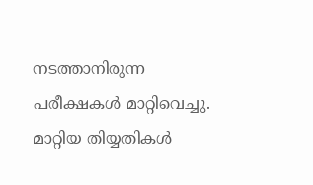നടത്താനിരുന്ന പരീക്ഷകള്‍ മാറ്റിവെച്ചു. മാറ്റിയ തിയ്യതികള്‍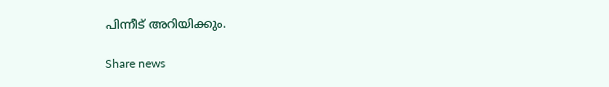പിന്നീട് അറിയിക്കും.

Share news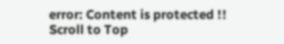error: Content is protected !!
Scroll to Top